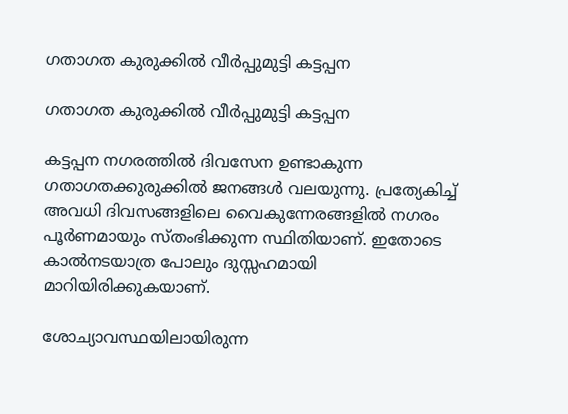ഗതാഗത കുരുക്കിൽ വീർപ്പുമുട്ടി കട്ടപ്പന

ഗതാഗത കുരുക്കിൽ വീർപ്പുമുട്ടി കട്ടപ്പന

കട്ടപ്പന നഗരത്തിൽ ദിവസേന ഉണ്ടാകുന്ന ഗതാഗതക്കുരുക്കിൽ ജനങ്ങൾ വലയുന്നു. പ്രത്യേകിച്ച് അവധി ദിവസങ്ങളിലെ വൈകുന്നേരങ്ങളിൽ നഗരം പൂർണമായും സ്തംഭിക്കുന്ന സ്ഥിതിയാണ്. ഇതോടെ കാൽനടയാത്ര പോലും ദുസ്സഹമായി മാറിയിരിക്കുകയാണ്.

ശോച്യാവസ്ഥയിലായിരുന്ന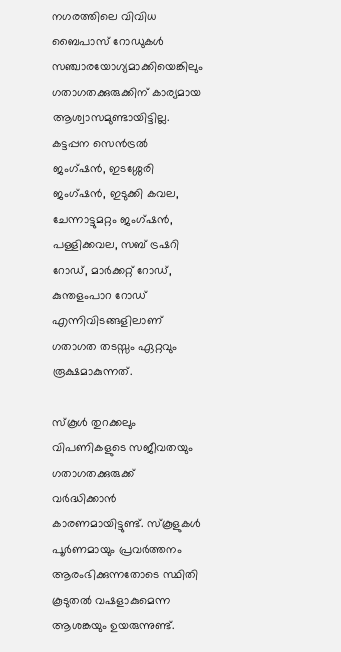നഗരത്തിലെ വിവിധ ബൈപാസ് റോഡുകൾ സഞ്ചാരയോഗ്യമാക്കിയെങ്കിലും ഗതാഗതക്കുരുക്കിന് കാര്യമായ ആശ്വാസമുണ്ടായിട്ടില്ല. കട്ടപ്പന സെൻട്രൽ ജംഗ്ഷൻ, ഇടശ്ശേരി ജംഗ്ഷൻ, ഇടുക്കി കവല, ചേന്നാട്ടുമറ്റം ജംഗ്ഷൻ, പള്ളിക്കവല, സബ് ട്രഷറി റോഡ്, മാർക്കറ്റ് റോഡ്, കുന്തളംപാറ റോഡ് എന്നിവിടങ്ങളിലാണ് ഗതാഗത തടസ്സം ഏറ്റവും രൂക്ഷമാകുന്നത്.

സ്കൂൾ തുറക്കലും വിപണികളുടെ സജീവതയും ഗതാഗതക്കുരുക്ക് വർദ്ധിക്കാൻ കാരണമായിട്ടുണ്ട്. സ്കൂളുകൾ പൂർണമായും പ്രവർത്തനം ആരംഭിക്കുന്നതോടെ സ്ഥിതി കൂടുതൽ വഷളാകുമെന്ന ആശങ്കയും ഉയരുന്നുണ്ട്.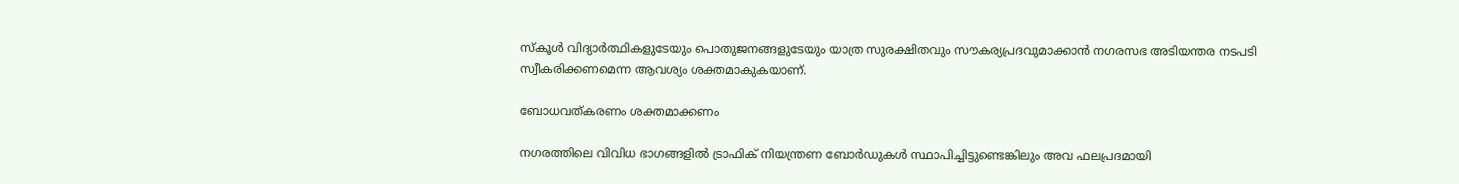സ്കൂൾ വിദ്യാർത്ഥികളുടേയും പൊതുജനങ്ങളുടേയും യാത്ര സുരക്ഷിതവും സൗകര്യപ്രദവുമാക്കാൻ നഗരസഭ അടിയന്തര നടപടി സ്വീകരിക്കണമെന്ന ആവശ്യം ശക്തമാകുകയാണ്.

ബോധവത്കരണം ശക്തമാക്കണം

നഗരത്തിലെ വിവിധ ഭാഗങ്ങളിൽ ട്രാഫിക് നിയന്ത്രണ ബോർഡുകൾ സ്ഥാപിച്ചിട്ടുണ്ടെങ്കിലും അവ ഫലപ്രദമായി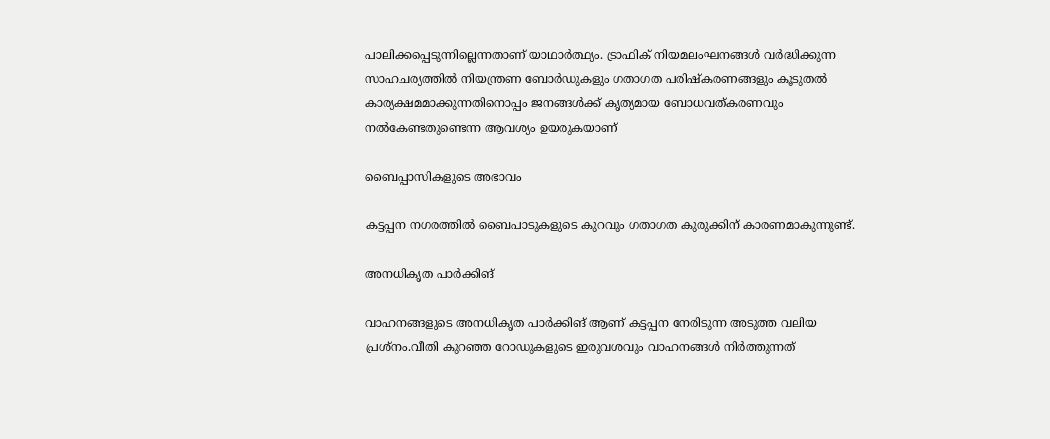പാലിക്കപ്പെടുന്നില്ലെന്നതാണ് യാഥാർത്ഥ്യം. ട്രാഫിക് നിയമലംഘനങ്ങൾ വർദ്ധിക്കുന്ന സാഹചര്യത്തിൽ നിയന്ത്രണ ബോർഡുകളും ഗതാഗത പരിഷ്‌കരണങ്ങളും കൂടുതൽ കാര്യക്ഷമമാക്കുന്നതിനൊപ്പം ജനങ്ങൾക്ക് കൃത്യമായ ബോധവത്കരണവും നൽകേണ്ടതുണ്ടെന്ന ആവശ്യം ഉയരുകയാണ്

ബൈപ്പാസികളുടെ അഭാവം

കട്ടപ്പന നഗരത്തിൽ ബൈപാടുകളുടെ കുറവും ഗതാഗത കുരുക്കിന് കാരണമാകുന്നുണ്ട്.

അനധികൃത പാർക്കിങ്

വാഹനങ്ങളുടെ അനധികൃത പാർക്കിങ് ആണ് കട്ടപ്പന നേരിടുന്ന അടുത്ത വലിയ പ്രശ്നം.വീതി കുറഞ്ഞ റോഡുകളുടെ ഇരുവശവും വാഹനങ്ങൾ നിർത്തുന്നത്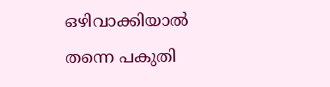ഒഴിവാക്കിയാൽ തന്നെ പകുതി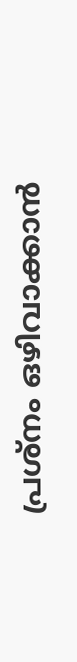പ്രശ്നം ഒഴിവാക്കാൻ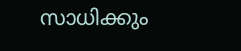സാധിക്കും